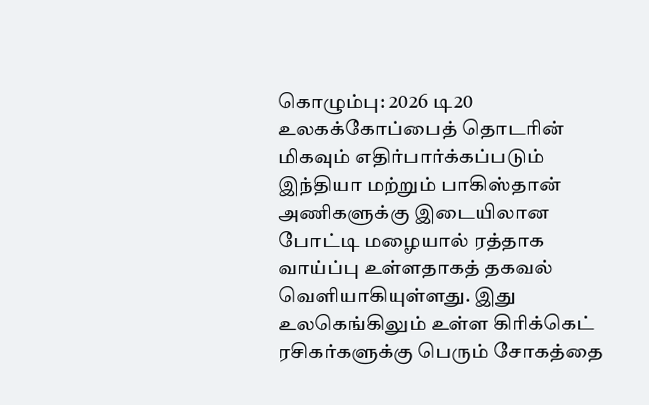கொழும்பு: 2026 டி20 உலகக்கோப்பைத் தொடரின் மிகவும் எதிர்பார்க்கப்படும் இந்தியா மற்றும் பாகிஸ்தான் அணிகளுக்கு இடையிலான போட்டி மழையால் ரத்தாக வாய்ப்பு உள்ளதாகத் தகவல் வெளியாகியுள்ளது. இது உலகெங்கிலும் உள்ள கிரிக்கெட் ரசிகர்களுக்கு பெரும் சோகத்தை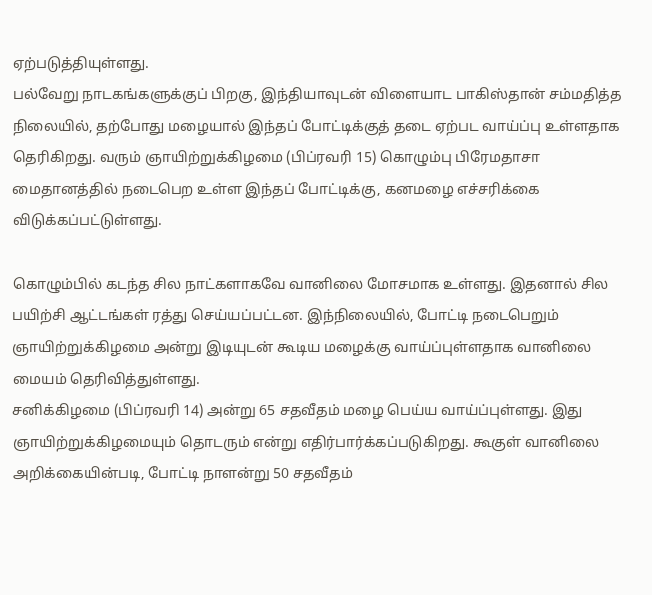ஏற்படுத்தியுள்ளது.
பல்வேறு நாடகங்களுக்குப் பிறகு, இந்தியாவுடன் விளையாட பாகிஸ்தான் சம்மதித்த நிலையில், தற்போது மழையால் இந்தப் போட்டிக்குத் தடை ஏற்பட வாய்ப்பு உள்ளதாக தெரிகிறது. வரும் ஞாயிற்றுக்கிழமை (பிப்ரவரி 15) கொழும்பு பிரேமதாசா மைதானத்தில் நடைபெற உள்ள இந்தப் போட்டிக்கு, கனமழை எச்சரிக்கை விடுக்கப்பட்டுள்ளது.

கொழும்பில் கடந்த சில நாட்களாகவே வானிலை மோசமாக உள்ளது. இதனால் சில பயிற்சி ஆட்டங்கள் ரத்து செய்யப்பட்டன. இந்நிலையில், போட்டி நடைபெறும் ஞாயிற்றுக்கிழமை அன்று இடியுடன் கூடிய மழைக்கு வாய்ப்புள்ளதாக வானிலை மையம் தெரிவித்துள்ளது.
சனிக்கிழமை (பிப்ரவரி 14) அன்று 65 சதவீதம் மழை பெய்ய வாய்ப்புள்ளது. இது ஞாயிற்றுக்கிழமையும் தொடரும் என்று எதிர்பார்க்கப்படுகிறது. கூகுள் வானிலை அறிக்கையின்படி, போட்டி நாளன்று 50 சதவீதம்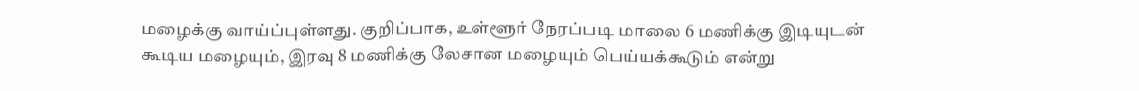மழைக்கு வாய்ப்புள்ளது. குறிப்பாக, உள்ளூர் நேரப்படி மாலை 6 மணிக்கு இடியுடன் கூடிய மழையும், இரவு 8 மணிக்கு லேசான மழையும் பெய்யக்கூடும் என்று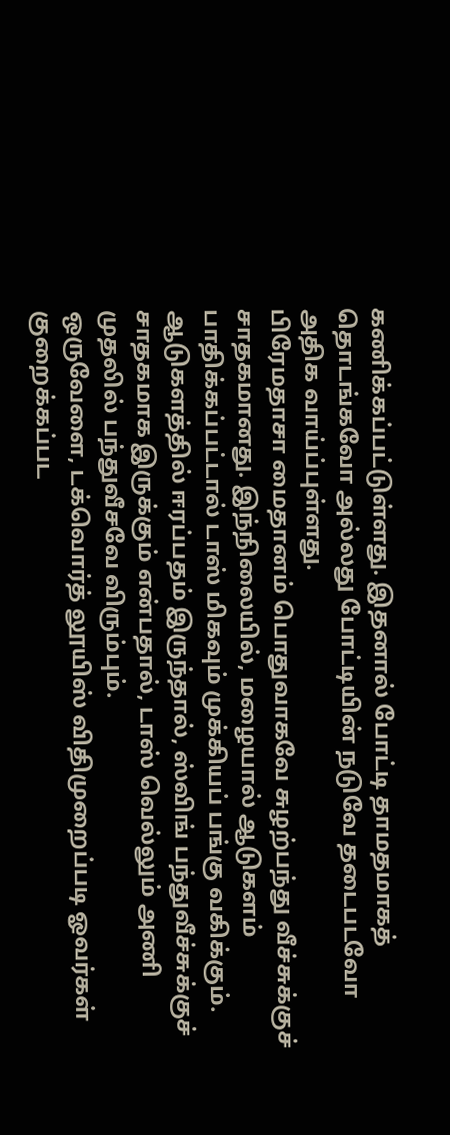கணிக்கப்பட்டுள்ளது. இதனால் போட்டி தாமதமாகத் தொடங்கவோ அல்லது போட்டியின் நடுவே தடைபடவோ அதிக வாய்ப்புள்ளது.
பிரேமதாசா மைதானம் பொதுவாகவே சுழற்பந்து வீச்சுக்குச் சாதகமானது. இந்நிலையில், மழையால் ஆடுகளம் பாதிக்கப்பட்டால் டாஸ் மிகவும் முக்கியப் பங்கு வகிக்கும். ஆடுகளத்தில் ஈரப்பதம் இருந்தால், ஸ்விங் பந்துவீச்சுக்குச் சாதகமாக இருக்கும் என்பதால், டாஸ் வெல்லும் அணி முதலில் பந்துவீசவே விரும்பும்.
ஒருவேளை, டக்வொர்த் லூயிஸ் விதிமுறைப்படி ஓவர்கள் குறைக்கப்பட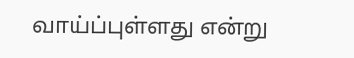வாய்ப்புள்ளது என்று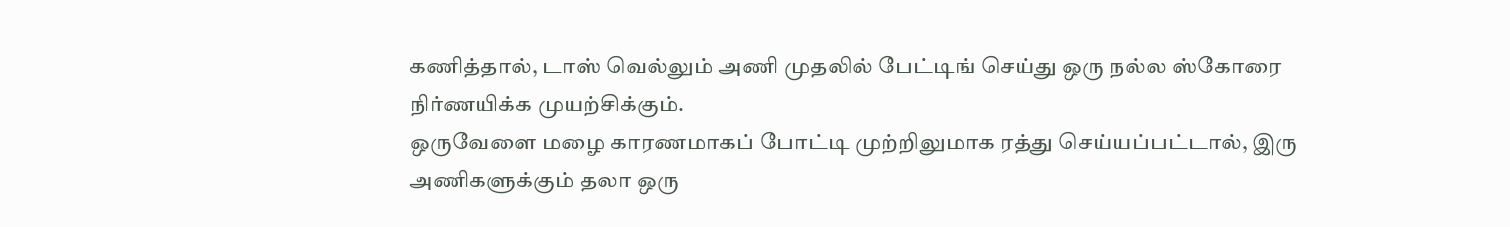கணித்தால், டாஸ் வெல்லும் அணி முதலில் பேட்டிங் செய்து ஒரு நல்ல ஸ்கோரை நிர்ணயிக்க முயற்சிக்கும்.
ஒருவேளை மழை காரணமாகப் போட்டி முற்றிலுமாக ரத்து செய்யப்பட்டால், இரு அணிகளுக்கும் தலா ஒரு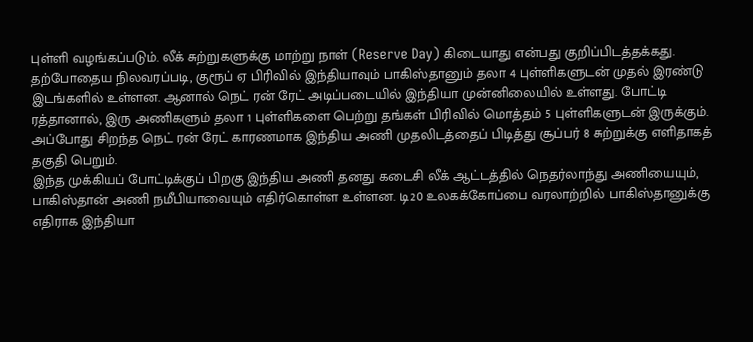புள்ளி வழங்கப்படும். லீக் சுற்றுகளுக்கு மாற்று நாள் (Reserve Day) கிடையாது என்பது குறிப்பிடத்தக்கது.
தற்போதைய நிலவரப்படி, குரூப் ஏ பிரிவில் இந்தியாவும் பாகிஸ்தானும் தலா 4 புள்ளிகளுடன் முதல் இரண்டு இடங்களில் உள்ளன. ஆனால் நெட் ரன் ரேட் அடிப்படையில் இந்தியா முன்னிலையில் உள்ளது. போட்டி ரத்தானால், இரு அணிகளும் தலா 1 புள்ளிகளை பெற்று தங்கள் பிரிவில் மொத்தம் 5 புள்ளிகளுடன் இருக்கும். அப்போது சிறந்த நெட் ரன் ரேட் காரணமாக இந்திய அணி முதலிடத்தைப் பிடித்து சூப்பர் 8 சுற்றுக்கு எளிதாகத் தகுதி பெறும்.
இந்த முக்கியப் போட்டிக்குப் பிறகு இந்திய அணி தனது கடைசி லீக் ஆட்டத்தில் நெதர்லாந்து அணியையும், பாகிஸ்தான் அணி நமீபியாவையும் எதிர்கொள்ள உள்ளன. டி20 உலகக்கோப்பை வரலாற்றில் பாகிஸ்தானுக்கு எதிராக இந்தியா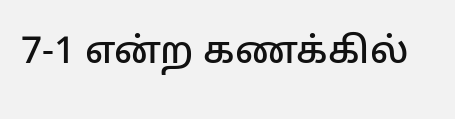7-1 என்ற கணக்கில்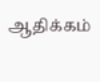ஆதிக்கம்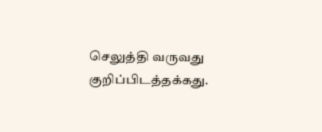செலுத்தி வருவது குறிப்பிடத்தக்கது.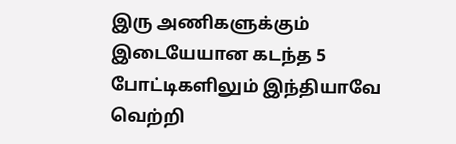இரு அணிகளுக்கும் இடையேயான கடந்த 5 போட்டிகளிலும் இந்தியாவே வெற்றி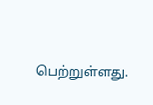பெற்றுள்ளது.